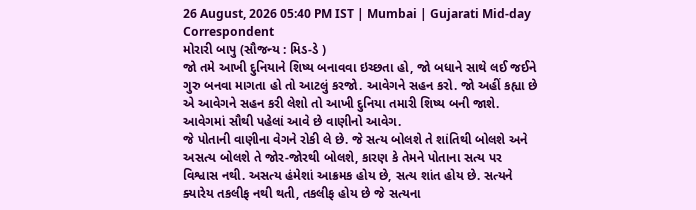26 August, 2026 05:40 PM IST | Mumbai | Gujarati Mid-day Correspondent
મોરારી બાપુ (સૌજન્ય : મિડ-ડે )
જો તમે આખી દુનિયાને શિષ્ય બનાવવા ઇચ્છતા હો, જો બધાને સાથે લઈ જઈને ગુરુ બનવા માગતા હો તો આટલું કરજો. આવેગને સહન કરો. જો અહીં કહ્યા છે એ આવેગને સહન કરી લેશો તો આખી દુનિયા તમારી શિષ્ય બની જાશે.
આવેગમાં સૌથી પહેલાં આવે છે વાણીનો આવેગ.
જે પોતાની વાણીના વેગને રોકી લે છે. જે સત્ય બોલશે તે શાંતિથી બોલશે અને અસત્ય બોલશે તે જોર-જોરથી બોલશે, કારણ કે તેમને પોતાના સત્ય પર વિશ્વાસ નથી. અસત્ય હંમેશાં આક્રમક હોય છે, સત્ય શાંત હોય છે. સત્યને ક્યારેય તકલીફ નથી થતી, તકલીફ હોય છે જે સત્યના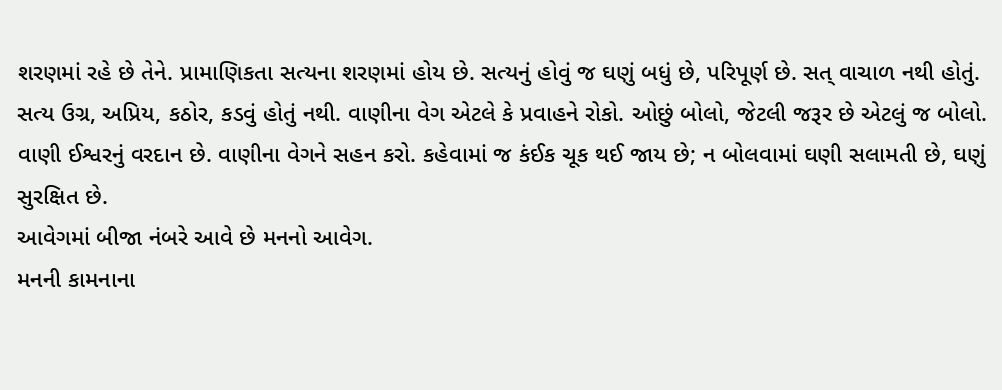શરણમાં રહે છે તેને. પ્રામાણિકતા સત્યના શરણમાં હોય છે. સત્યનું હોવું જ ઘણું બધું છે, પરિપૂર્ણ છે. સત્ વાચાળ નથી હોતું. સત્ય ઉગ્ર, અપ્રિય, કઠોર, કડવું હોતું નથી. વાણીના વેગ એટલે કે પ્રવાહને રોકો. ઓછું બોલો, જેટલી જરૂર છે એટલું જ બોલો. વાણી ઈશ્વરનું વરદાન છે. વાણીના વેગને સહન કરો. કહેવામાં જ કંઈક ચૂક થઈ જાય છે; ન બોલવામાં ઘણી સલામતી છે, ઘણું સુરક્ષિત છે.
આવેગમાં બીજા નંબરે આવે છે મનનો આવેગ.
મનની કામનાના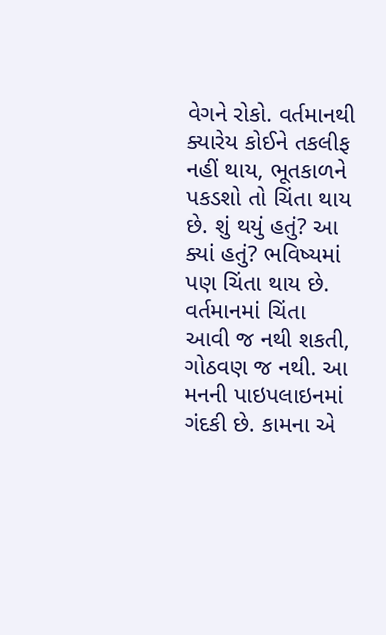વેગને રોકો. વર્તમાનથી ક્યારેય કોઈને તકલીફ નહીં થાય, ભૂતકાળને પકડશો તો ચિંતા થાય છે. શું થયું હતું? આ ક્યાં હતું? ભવિષ્યમાં પણ ચિંતા થાય છે. વર્તમાનમાં ચિંતા આવી જ નથી શકતી, ગોઠવણ જ નથી. આ મનની પાઇપલાઇનમાં ગંદકી છે. કામના એ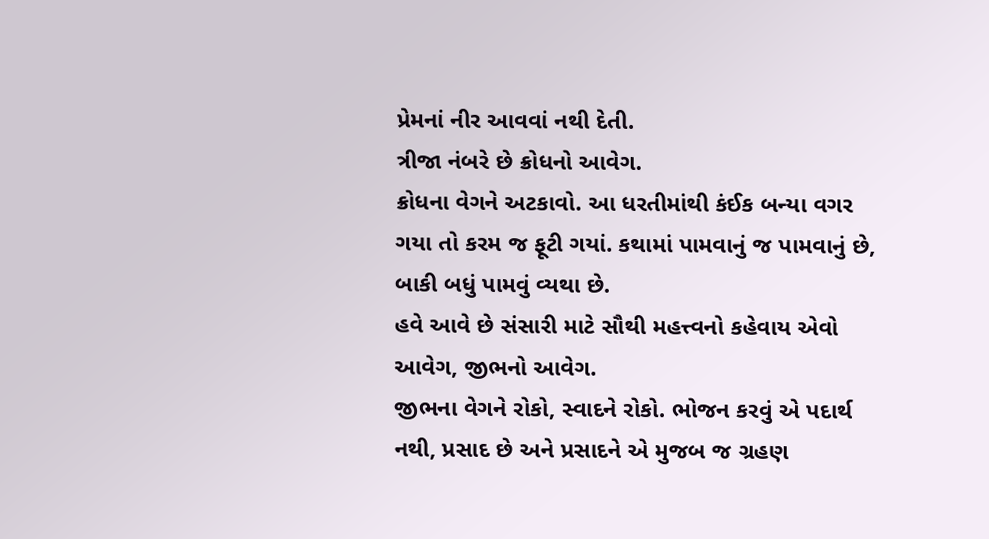પ્રેમનાં નીર આવવાં નથી દેતી.
ત્રીજા નંબરે છે ક્રોધનો આવેગ.
ક્રોધના વેગને અટકાવો. આ ધરતીમાંથી કંઈક બન્યા વગર ગયા તો કરમ જ ફૂટી ગયાં. કથામાં પામવાનું જ પામવાનું છે, બાકી બધું પામવું વ્યથા છે.
હવે આવે છે સંસારી માટે સૌથી મહત્ત્વનો કહેવાય એવો આવેગ, જીભનો આવેગ.
જીભના વેગને રોકો, સ્વાદને રોકો. ભોજન કરવું એ પદાર્થ નથી, પ્રસાદ છે અને પ્રસાદને એ મુજબ જ ગ્રહણ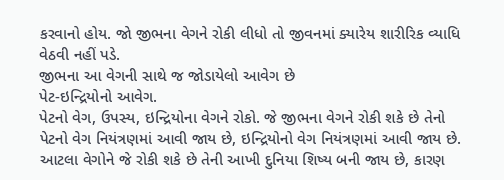કરવાનો હોય. જો જીભના વેગને રોકી લીધો તો જીવનમાં ક્યારેય શારીરિક વ્યાધિ વેઠવી નહીં પડે.
જીભના આ વેગની સાથે જ જોડાયેલો આવેગ છે
પેટ-ઇન્દ્રિયોનો આવેગ.
પેટનો વેગ, ઉપસ્ય, ઇન્દ્રિયોના વેગને રોકો. જે જીભના વેગને રોકી શકે છે તેનો પેટનો વેગ નિયંત્રણમાં આવી જાય છે, ઇન્દ્રિયોનો વેગ નિયંત્રણમાં આવી જાય છે.
આટલા વેગોને જે રોકી શકે છે તેની આખી દુનિયા શિષ્ય બની જાય છે, કારણ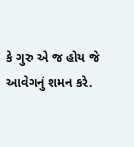કે ગુરુ એ જ હોય જે આવેગનું શમન કરે.